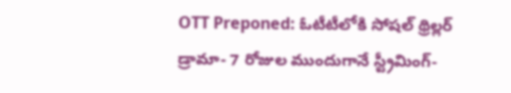OTT Preponed: ఓటీటీలోకి సోషల్ థ్రిల్లర్ డ్రామా- 7 రోజుల ముందుగానే స్ట్రీమింగ్-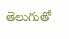తెలుగుతో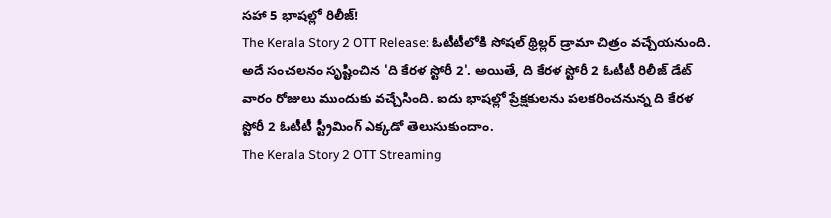సహా 5 భాషల్లో రిలీజ్!
The Kerala Story 2 OTT Release: ఓటీటీలోకి సోషల్ థ్రిల్లర్ డ్రామా చిత్రం వచ్చేయనుంది. అదే సంచలనం సృష్టించిన 'ది కేరళ స్టోరీ 2'. అయితే, ది కేరళ స్టోరీ 2 ఓటీటీ రిలీజ్ డేట్ వారం రోజులు ముందుకు వచ్చేసింది. ఐదు భాషల్లో ప్రేక్షకులను పలకరించనున్న ది కేరళ స్టోరీ 2 ఓటీటీ స్ట్రీమింగ్ ఎక్కడో తెలుసుకుందాం.
The Kerala Story 2 OTT Streaming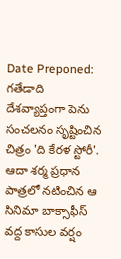Date Preponed: గతేడాది దేశవ్యాప్తంగా పెను సంచలనం సృష్టించిన చిత్రం 'ది కేరళ స్టోరీ'. ఆదా శర్మ ప్రధాన పాత్రలో నటించిన ఆ సినిమా బాక్సాఫీస్ వద్ద కాసుల వర్షం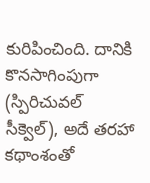కురిపించింది. దానికి కొనసాగింపుగా (స్పిరిచువల్ సీక్వెల్), అదే తరహా కథాంశంతో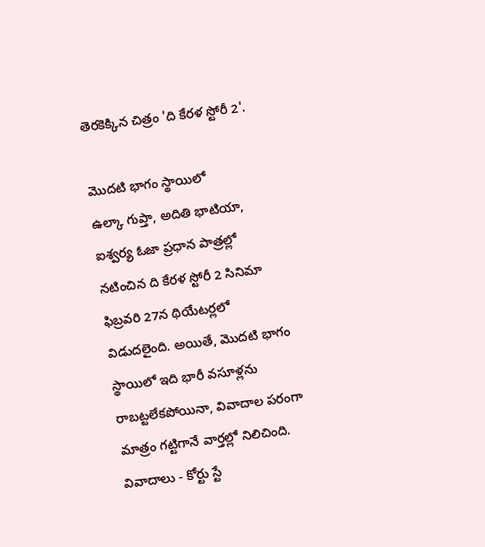తెరకెక్కిన చిత్రం 'ది కేరళ స్టోరీ 2'.

మొదటి భాగం స్థాయిలో
ఉల్కా గుప్తా, అదితి భాటియా, ఐశ్వర్య ఓజా ప్రధాన పాత్రల్లో నటించిన ది కేరళ స్టోరీ 2 సినిమా ఫిబ్రవరి 27న థియేటర్లలో విడుదలైంది. అయితే, మొదటి భాగం స్థాయిలో ఇది భారీ వసూళ్లను రాబట్టలేకపోయినా, వివాదాల పరంగా మాత్రం గట్టిగానే వార్తల్లో నిలిచింది.
వివాదాలు - కోర్టు స్టే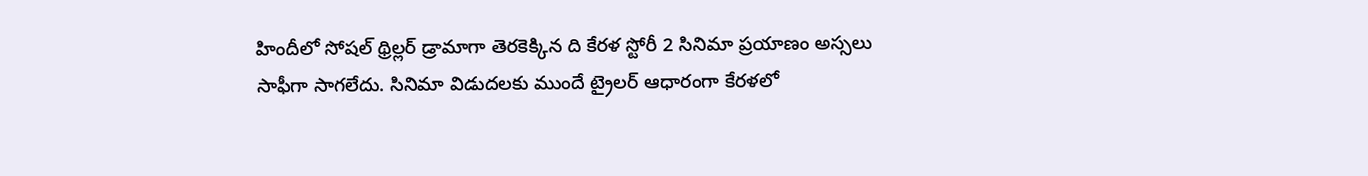హిందీలో సోషల్ థ్రిల్లర్ డ్రామాగా తెరకెక్కిన ది కేరళ స్టోరీ 2 సినిమా ప్రయాణం అస్సలు సాఫీగా సాగలేదు. సినిమా విడుదలకు ముందే ట్రైలర్ ఆధారంగా కేరళలో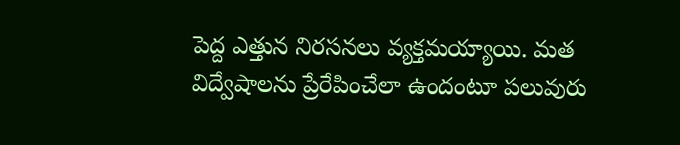పెద్ద ఎత్తున నిరసనలు వ్యక్తమయ్యాయి. మత విద్వేషాలను ప్రేరేపించేలా ఉందంటూ పలువురు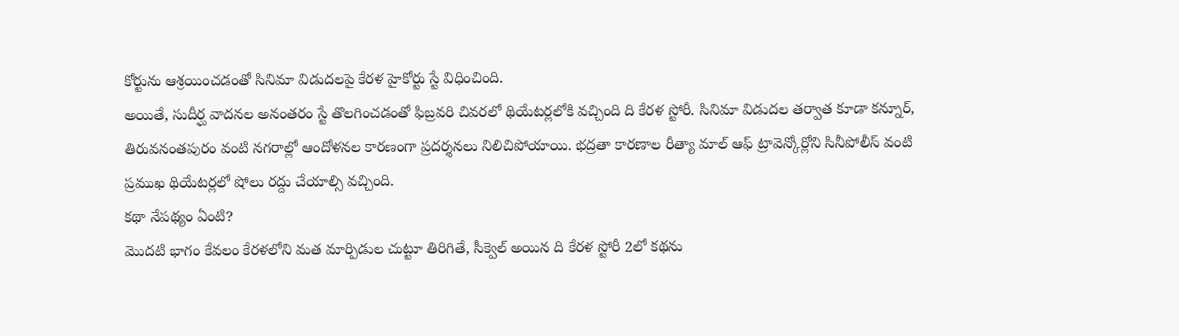కోర్టును ఆశ్రయించడంతో సినిమా విడుదలపై కేరళ హైకోర్టు స్టే విధించింది.
అయితే, సుదీర్ఘ వాదనల అనంతరం స్టే తొలగించడంతో ఫిబ్రవరి చివరలో థియేటర్లలోకి వచ్చింది ది కేరళ స్టోరీ. సినిమా విడుదల తర్వాత కూడా కన్నూర్, తిరువనంతపురం వంటి నగరాల్లో ఆందోళనల కారణంగా ప్రదర్శనలు నిలిచిపోయాయి. భద్రతా కారణాల రీత్యా మాల్ ఆఫ్ ట్రావెన్కోర్లోని సినీపోలీస్ వంటి ప్రముఖ థియేటర్లలో షోలు రద్దు చేయాల్సి వచ్చింది.
కథా నేపథ్యం ఏంటి?
మొదటి భాగం కేవలం కేరళలోని మత మార్పిడుల చుట్టూ తిరిగితే, సీక్వెల్ అయిన ది కేరళ స్టోరీ 2లో కథను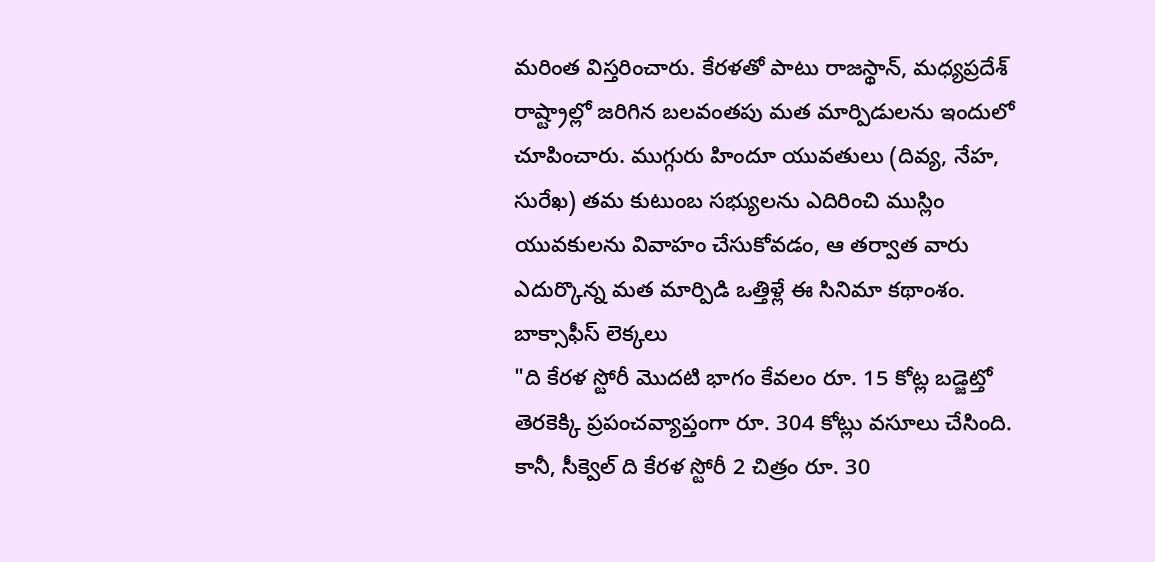మరింత విస్తరించారు. కేరళతో పాటు రాజస్థాన్, మధ్యప్రదేశ్ రాష్ట్రాల్లో జరిగిన బలవంతపు మత మార్పిడులను ఇందులో చూపించారు. ముగ్గురు హిందూ యువతులు (దివ్య, నేహ, సురేఖ) తమ కుటుంబ సభ్యులను ఎదిరించి ముస్లిం యువకులను వివాహం చేసుకోవడం, ఆ తర్వాత వారు ఎదుర్కొన్న మత మార్పిడి ఒత్తిళ్లే ఈ సినిమా కథాంశం.
బాక్సాఫీస్ లెక్కలు
"ది కేరళ స్టోరీ మొదటి భాగం కేవలం రూ. 15 కోట్ల బడ్జెట్తో తెరకెక్కి ప్రపంచవ్యాప్తంగా రూ. 304 కోట్లు వసూలు చేసింది. కానీ, సీక్వెల్ ది కేరళ స్టోరీ 2 చిత్రం రూ. 30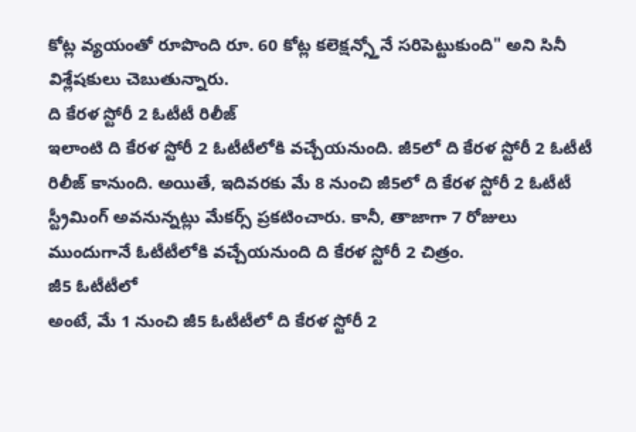కోట్ల వ్యయంతో రూపొంది రూ. 60 కోట్ల కలెక్షన్స్తోనే సరిపెట్టుకుంది" అని సినీ విశ్లేషకులు చెబుతున్నారు.
ది కేరళ స్టోరీ 2 ఓటీటీ రిలీజ్
ఇలాంటి ది కేరళ స్టోరీ 2 ఓటీటీలోకి వచ్చేయనుంది. జీ5లో ది కేరళ స్టోరీ 2 ఓటీటీ రిలీజ్ కానుంది. అయితే, ఇదివరకు మే 8 నుంచి జీ5లో ది కేరళ స్టోరీ 2 ఓటీటీ స్ట్రీమింగ్ అవనున్నట్లు మేకర్స్ ప్రకటించారు. కానీ, తాజాగా 7 రోజులు ముందుగానే ఓటీటీలోకి వచ్చేయనుంది ది కేరళ స్టోరీ 2 చిత్రం.
జీ5 ఓటీటీలో
అంటే, మే 1 నుంచి జీ5 ఓటీటీలో ది కేరళ స్టోరీ 2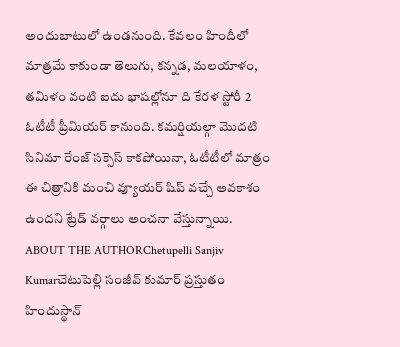అందుబాటులో ఉండనుంది. కేవలం హిందీలో మాత్రమే కాకుండా తెలుగు, కన్నడ, మలయాళం, తమిళం వంటి ఐదు భాషల్లోనూ ది కేరళ స్టోరీ 2 ఓటీటీ ప్రీమియర్ కానుంది. కమర్షియల్గా మొదటి సినిమా రేంజ్ సక్సెస్ కాకపోయినా, ఓటీటీలో మాత్రం ఈ చిత్రానికి మంచి వ్యూయర్ షిప్ వచ్చే అవకాశం ఉందని ట్రేడ్ వర్గాలు అంచనా వేస్తున్నాయి.
ABOUT THE AUTHORChetupelli Sanjiv Kumarచెటుపెల్లి సంజీవ్ కుమార్ ప్రస్తుతం హిందుస్థాన్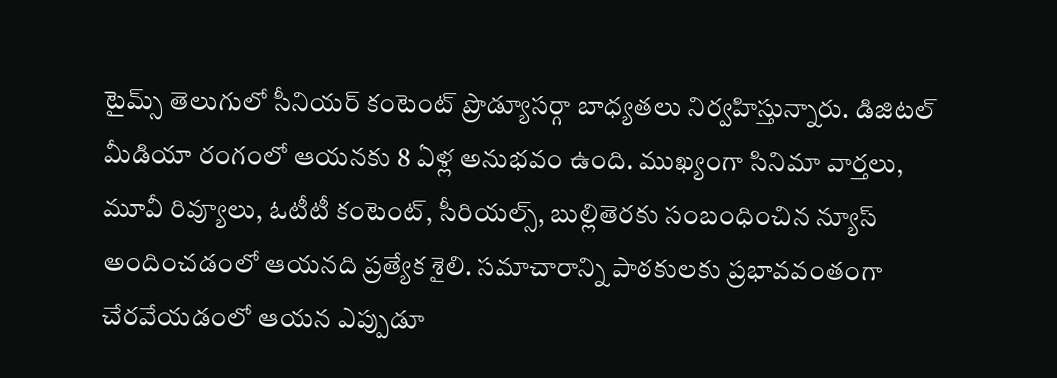టైమ్స్ తెలుగులో సీనియర్ కంటెంట్ ప్రొడ్యూసర్గా బాధ్యతలు నిర్వహిస్తున్నారు. డిజిటల్ మీడియా రంగంలో ఆయనకు 8 ఏళ్ల అనుభవం ఉంది. ముఖ్యంగా సినిమా వార్తలు, మూవీ రివ్యూలు, ఓటీటీ కంటెంట్, సీరియల్స్, బుల్లితెరకు సంబంధించిన న్యూస్ అందించడంలో ఆయనది ప్రత్యేక శైలి. సమాచారాన్ని పాఠకులకు ప్రభావవంతంగా చేరవేయడంలో ఆయన ఎప్పుడూ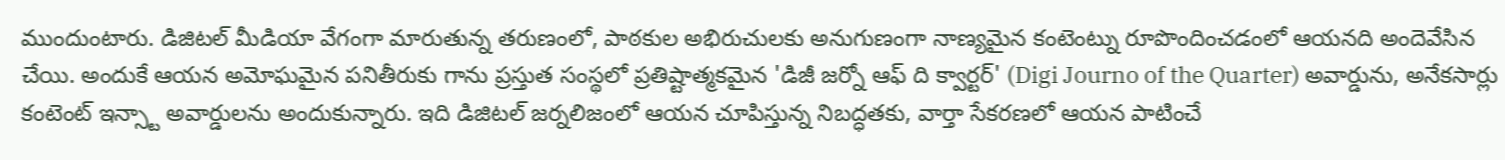ముందుంటారు. డిజిటల్ మీడియా వేగంగా మారుతున్న తరుణంలో, పాఠకుల అభిరుచులకు అనుగుణంగా నాణ్యమైన కంటెంట్ను రూపొందించడంలో ఆయనది అందెవేసిన చేయి. అందుకే ఆయన అమోఘమైన పనితీరుకు గాను ప్రస్తుత సంస్థలో ప్రతిష్టాత్మకమైన 'డిజీ జర్నో ఆఫ్ ది క్వార్టర్' (Digi Journo of the Quarter) అవార్డును, అనేకసార్లు కంటెంట్ ఇన్స్టా అవార్డులను అందుకున్నారు. ఇది డిజిటల్ జర్నలిజంలో ఆయన చూపిస్తున్న నిబద్ధతకు, వార్తా సేకరణలో ఆయన పాటించే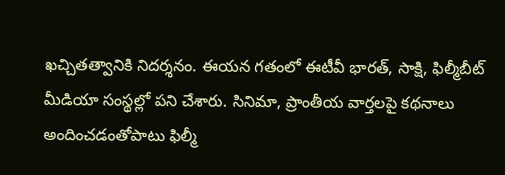ఖచ్చితత్వానికి నిదర్శనం. ఈయన గతంలో ఈటీవీ భారత్, సాక్షి, ఫిల్మీబీట్ మీడియా సంస్థల్లో పని చేశారు. సినిమా, ప్రాంతీయ వార్తలపై కథనాలు అందించడంతోపాటు ఫిల్మీ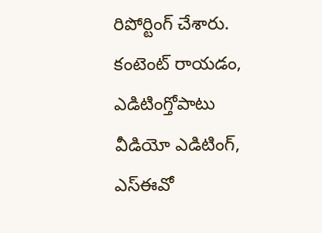రిపోర్టింగ్ చేశారు. కంటెంట్ రాయడం, ఎడిటింగ్తోపాటు వీడియో ఎడిటింగ్, ఎస్ఈవో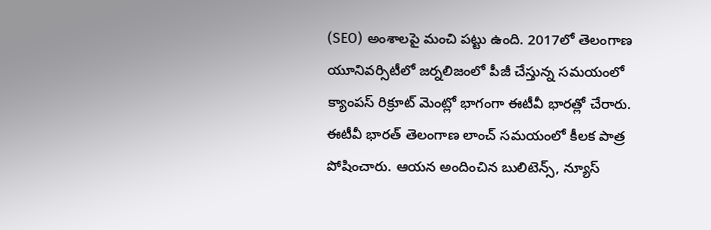(SEO) అంశాలపై మంచి పట్టు ఉంది. 2017లో తెలంగాణ యూనివర్సిటీలో జర్నలిజంలో పీజీ చేస్తున్న సమయంలో క్యాంపస్ రిక్రూట్ మెంట్లో భాగంగా ఈటీవీ భారత్లో చేరారు. ఈటీవీ భారత్ తెలంగాణ లాంచ్ సమయంలో కీలక పాత్ర పోషించారు. ఆయన అందించిన బులిటెన్స్, న్యూస్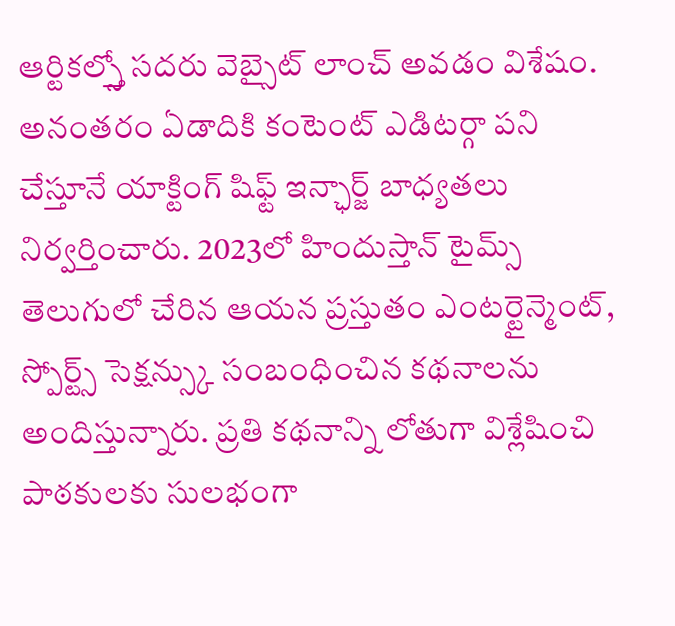ఆర్టికల్స్తో సదరు వెబ్సైట్ లాంచ్ అవడం విశేషం. అనంతరం ఏడాదికి కంటెంట్ ఎడిటర్గా పని చేస్తూనే యాక్టింగ్ షిఫ్ట్ ఇన్ఛార్జ్ బాధ్యతలు నిర్వర్తించారు. 2023లో హిందుస్తాన్ టైమ్స్ తెలుగులో చేరిన ఆయన ప్రస్తుతం ఎంటర్టైన్మెంట్, స్పోర్ట్స్ సెక్షన్స్కు సంబంధించిన కథనాలను అందిస్తున్నారు. ప్రతి కథనాన్ని లోతుగా విశ్లేషించి పాఠకులకు సులభంగా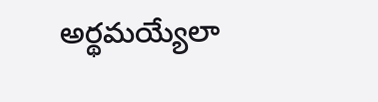అర్థమయ్యేలా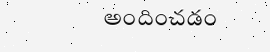అందించడం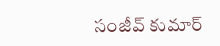సంజీవ్ కుమార్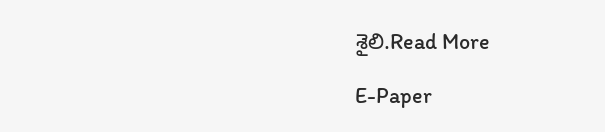శైలి.Read More

E-Paper